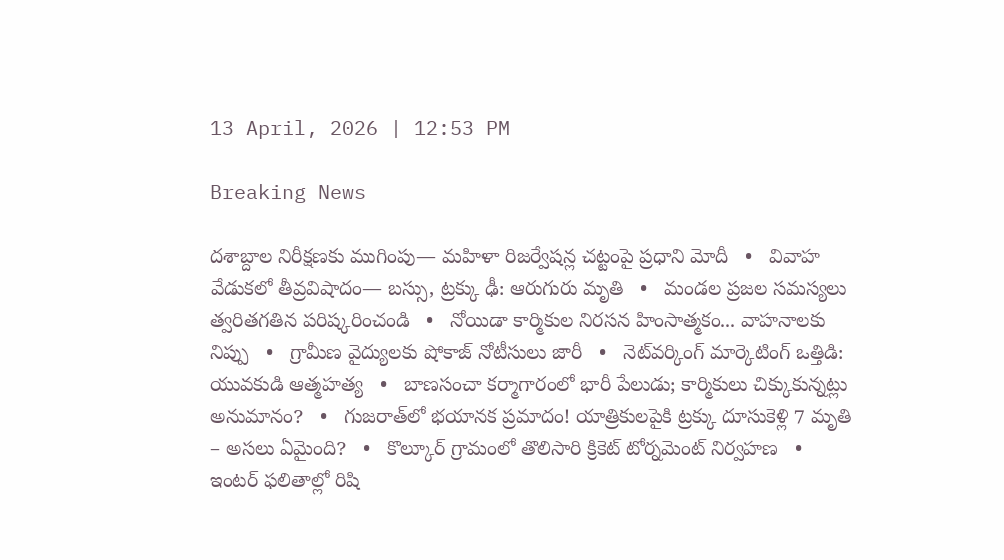13 April, 2026 | 12:53 PM

Breaking News

దశాబ్దాల నిరీక్షణకు ముగింపు— మహిళా రిజర్వేషన్ల చట్టంపై ప్రధాని మోదీ   •   వివాహ వేడుకలో తీవ్రవిషాదం— బస్సు, ట్రక్కు ఢీ: ఆరుగురు మృతి   •   మండల ప్రజల సమస్యలు త్వరితగతిన పరిష్కరించండి   •   నోయిడా కార్మికుల నిరసన హింసాత్మకం... వాహనాలకు నిప్పు   •   గ్రామీణ వైద్యులకు షోకాజ్ నోటీసులు జారీ   •   నెట్‌వర్కింగ్ మార్కెటింగ్ ఒత్తిడి: యువకుడి ఆత్మహత్య   •   బాణసంచా కర్మాగారంలో భారీ పేలుడు; కార్మికులు చిక్కుకున్నట్లు అనుమానం?   •   గుజరాత్‌లో భయానక ప్రమాదం! యాత్రికులపైకి ట్రక్కు దూసుకెళ్లి 7 మృతి – అసలు ఏమైంది?   •   కొల్కూర్ గ్రామంలో తొలిసారి క్రికెట్ టోర్నమెంట్ నిర్వహణ   •   ఇంటర్ ఫలితాల్లో రిషి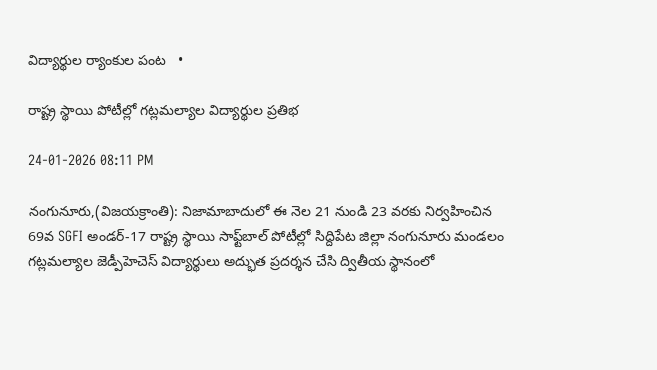విద్యార్థుల ర్యాంకుల పంట   •

రాష్ట్ర స్థాయి పోటీల్లో గట్లమల్యాల విద్యార్థుల ప్రతిభ

24-01-2026 08:11 PM

నంగునూరు,(విజయక్రాంతి): నిజామాబాదులో ఈ నెల 21 నుండి 23 వరకు నిర్వహించిన 69వ SGFI అండర్-17 రాష్ట్ర స్థాయి సాఫ్ట్‌బాల్ పోటీల్లో సిద్దిపేట జిల్లా నంగునూరు మండలం గట్లమల్యాల జెడ్పీహెచెస్ విద్యార్థులు అద్భుత ప్రదర్శన చేసి ద్వితీయ స్థానంలో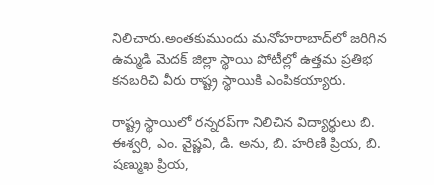నిలిచారు.అంతకుముందు మనోహరాబాద్‌లో జరిగిన ఉమ్మడి మెదక్ జిల్లా స్థాయి పోటీల్లో ఉత్తమ ప్రతిభ కనబరిచి వీరు రాష్ట్ర స్థాయికి ఎంపికయ్యారు.

రాష్ట్ర స్థాయిలో రన్నరప్‌గా నిలిచిన విద్యార్థులు బి. ఈశ్వరి, ఎం. వైష్ణవి, డి. అను, బి. హరిణి ప్రియ, బి. షణ్ముఖ ప్రియ,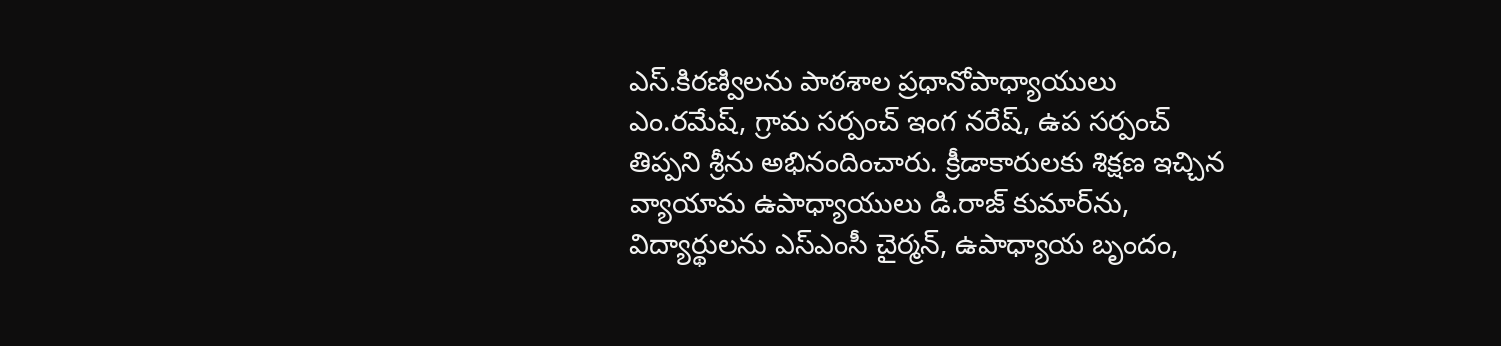ఎస్.కిరణ్విలను పాఠశాల ప్రధానోపాధ్యాయులు ఎం.రమేష్, గ్రామ సర్పంచ్ ఇంగ నరేష్, ఉప సర్పంచ్ తిప్పని శ్రీను అభినందించారు. క్రీడాకారులకు శిక్షణ ఇచ్చిన వ్యాయామ ఉపాధ్యాయులు డి.రాజ్ కుమార్‌ను, విద్యార్థులను ఎస్ఎంసీ చైర్మన్, ఉపాధ్యాయ బృందం,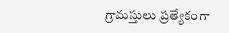గ్రామస్తులు ప్రత్యేకంగా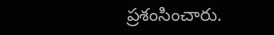ప్రశంసించారు.